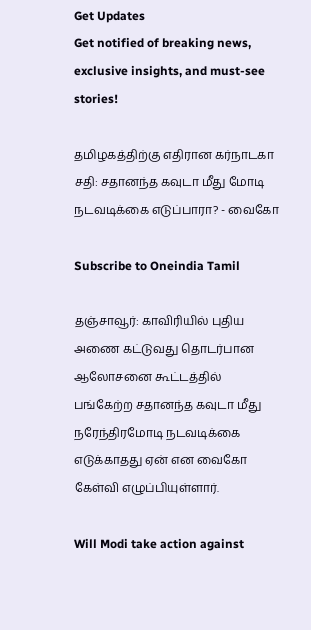Get Updates
Get notified of breaking news, exclusive insights, and must-see stories!

தமிழகத்திற்கு எதிரான கர்நாடகா சதி: சதானந்த கவுடா மீது மோடி நடவடிக்கை எடுப்பாரா? - வைகோ

Subscribe to Oneindia Tamil

தஞ்சாவூர்: காவிரியில் புதிய அணை கட்டுவது தொடர்பான ஆலோசனை கூட்டத்தில் பங்கேற்ற சதானந்த கவுடா மீது நரேந்திரமோடி நடவடிக்கை எடுக்காதது ஏன் என வைகோ கேள்வி எழுப்பியுள்ளார்.

Will Modi take action against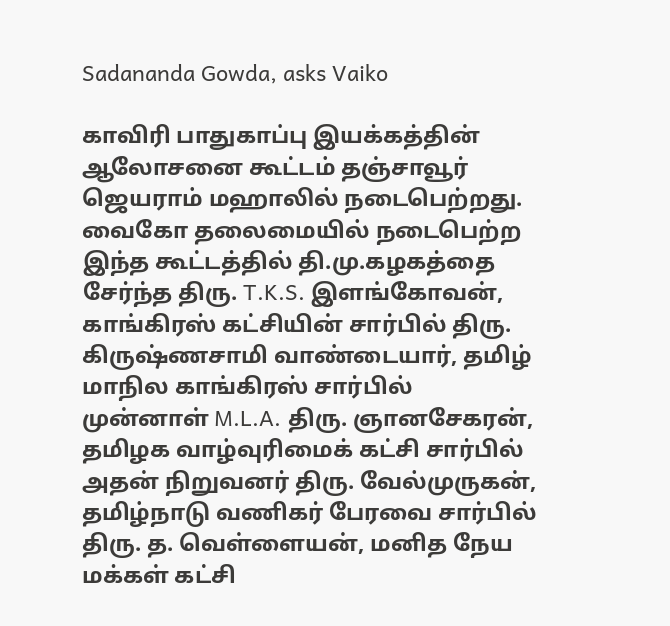Sadananda Gowda, asks Vaiko

காவிரி பாதுகாப்பு இயக்கத்தின் ஆலோசனை கூட்டம் தஞ்சாவூர் ஜெயராம் மஹாலில் நடைபெற்றது. வைகோ தலைமையில் நடைபெற்ற இந்த கூட்டத்தில் தி.மு.கழகத்தை சேர்ந்த திரு. T.K.S. இளங்கோவன், காங்கிரஸ் கட்சியின் சார்பில் திரு. கிருஷ்ணசாமி வாண்டையார், தமிழ் மாநில காங்கிரஸ் சார்பில் முன்னாள் M.L.A. திரு. ஞானசேகரன், தமிழக வாழ்வுரிமைக் கட்சி சார்பில் அதன் நிறுவனர் திரு. வேல்முருகன், தமிழ்நாடு வணிகர் பேரவை சார்பில் திரு. த. வெள்ளையன், மனித நேய மக்கள் கட்சி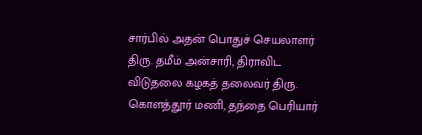சார்பில் அதன் பொதுச் செயலாளர் திரு. தமீம் அன்சாரி, திராவிட விடுதலை கழகத் தலைவர் திரு. கொளத்தூர் மணி, தந்தை பெரியார்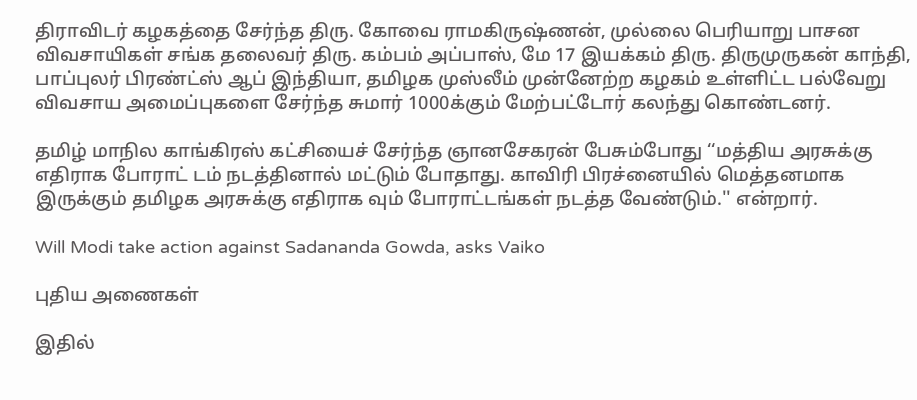திராவிடர் கழகத்தை சேர்ந்த திரு. கோவை ராமகிருஷ்ணன், முல்லை பெரியாறு பாசன விவசாயிகள் சங்க தலைவர் திரு. கம்பம் அப்பாஸ், மே 17 இயக்கம் திரு. திருமுருகன் காந்தி, பாப்புலர் பிரண்ட்ஸ் ஆப் இந்தியா, தமிழக முஸ்லீம் முன்னேற்ற கழகம் உள்ளிட்ட பல்வேறு விவசாய அமைப்புகளை சேர்ந்த சுமார் 1000க்கும் மேற்பட்டோர் கலந்து கொண்டனர்.

தமிழ் மாநில காங்கிரஸ் கட்சியைச் சேர்ந்த ஞானசேகரன் பேசும்போது ‘‘மத்திய அரசுக்கு எதிராக போராட் டம் நடத்தினால் மட்டும் போதாது. காவிரி பிரச்னையில் மெத்தனமாக இருக்கும் தமிழக அரசுக்கு எதிராக வும் போராட்டங்கள் நடத்த வேண்டும்.'' என்றார்.

Will Modi take action against Sadananda Gowda, asks Vaiko

புதிய அணைகள்

இதில்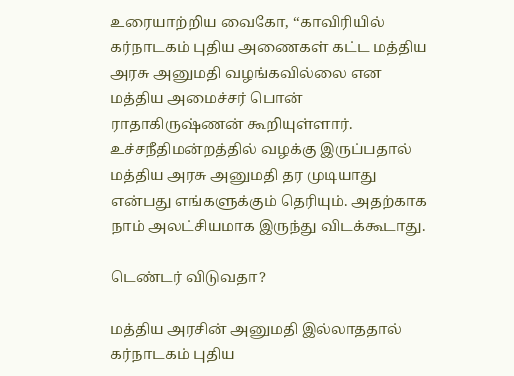உரையாற்றிய வைகோ, ‘‘காவிரியில் கர்நாடகம் புதிய அணைகள் கட்ட மத்திய அரசு அனுமதி வழங்கவில்லை என மத்திய அமைச்சர் பொன் ராதாகிருஷ்ணன் கூறியுள்ளார். உச்சநீதிமன்றத்தில் வழக்கு இருப்பதால் மத்திய அரசு அனுமதி தர முடியாது என்பது எங்களுக்கும் தெரியும். அதற்காக நாம் அலட்சியமாக இருந்து விடக்கூடாது.

டெண்டர் விடுவதா?

மத்திய அரசின் அனுமதி இல்லாததால் கர்நாடகம் புதிய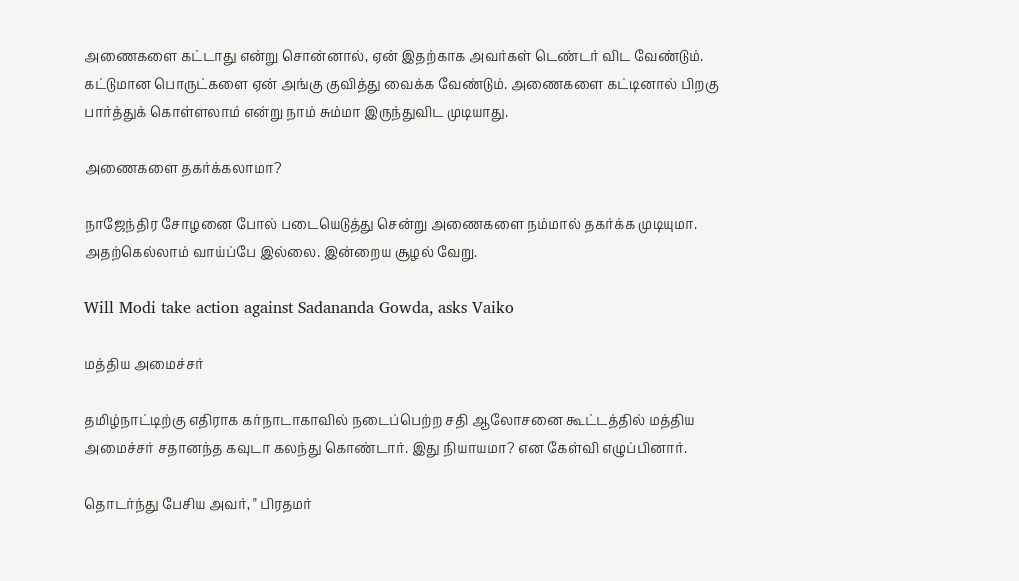அணைகளை கட்டாது என்று சொன்னால், ஏன் இதற்காக அவர்கள் டெண்டர் விட வேண்டும். கட்டுமான பொருட்களை ஏன் அங்கு குவித்து வைக்க வேண்டும். அணைகளை கட்டினால் பிறகு பார்த்துக் கொள்ளலாம் என்று நாம் சும்மா இருந்துவிட முடியாது.

அணைகளை தகர்க்கலாமா?

நாஜேந்திர சோழனை போல் படையெடுத்து சென்று அணைகளை நம்மால் தகர்க்க முடியுமா. அதற்கெல்லாம் வாய்ப்பே இல்லை. இன்றைய சூழல் வேறு.

Will Modi take action against Sadananda Gowda, asks Vaiko

மத்திய அமைச்சர்

தமிழ்நாட்டிற்கு எதிராக கர்நாடாகாவில் நடைப்பெற்ற சதி ஆலோசனை கூட்டத்தில் மத்திய அமைச்சர் சதானந்த கவுடா கலந்து கொண்டார். இது நியாயமா? என கேள்வி எழுப்பினார்.

தொடர்ந்து பேசிய அவர், " பிரதமர்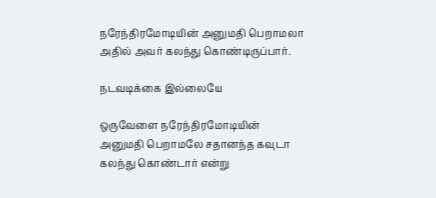நரேந்திரமோடியின் அனுமதி பெறாமலா அதில் அவர் கலந்து கொண்டிருப்பார்.

நடவடிக்கை இல்லையே

ஒருவேளை நரேந்திரமோடியின் அனுமதி பெறாமலே சதானந்த கவுடா கலந்து கொண்டார் என்று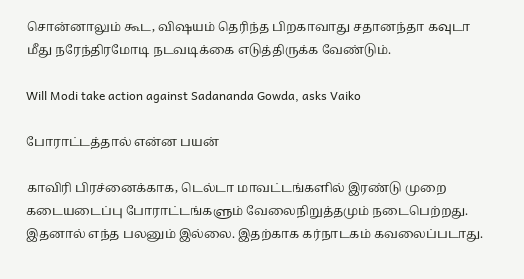சொன்னாலும் கூட, விஷயம் தெரிந்த பிறகாவாது சதானந்தா கவுடா மீது நரேந்திரமோடி நடவடிக்கை எடுத்திருக்க வேண்டும்.

Will Modi take action against Sadananda Gowda, asks Vaiko

போராட்டத்தால் என்ன பயன்

காவிரி பிரச்னைக்காக, டெல்டா மாவட்டங்களில் இரண்டு முறை கடையடைப்பு போராட்டங்களும் வேலைநிறுத்தமும் நடைபெற்றது. இதனால் எந்த பலனும் இல்லை. இதற்காக கர்நாடகம் கவலைப்படாது.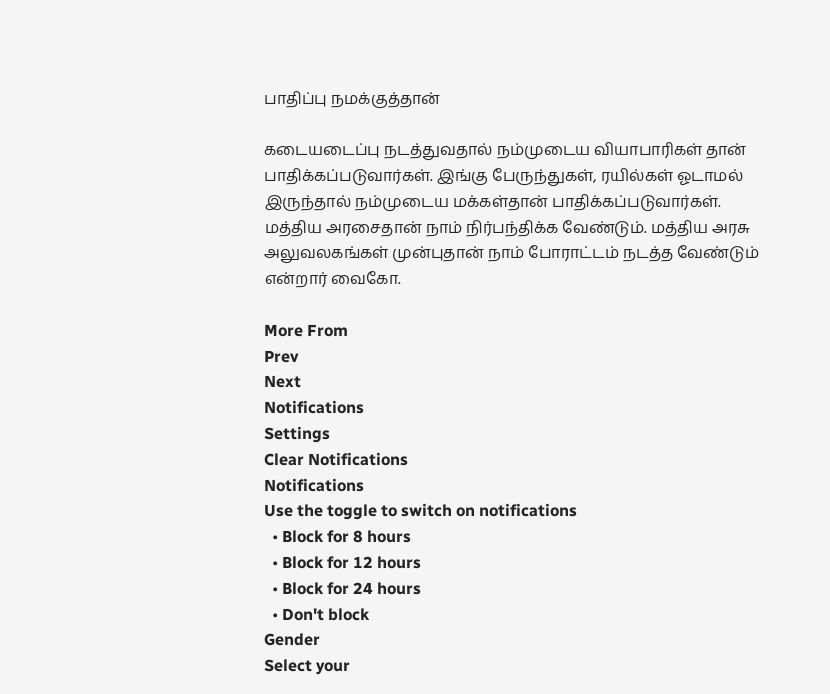பாதிப்பு நமக்குத்தான்

கடையடைப்பு நடத்துவதால் நம்முடைய வியாபாரிகள் தான் பாதிக்கப்படுவார்கள். இங்கு பேருந்துகள், ரயில்கள் ஓடாமல் இருந்தால் நம்முடைய மக்கள்தான் பாதிக்கப்படுவார்கள். மத்திய அரசைதான் நாம் நிர்பந்திக்க வேண்டும். மத்திய அரசு அலுவலகங்கள் முன்புதான் நாம் போராட்டம் நடத்த வேண்டும் என்றார் வைகோ.

More From
Prev
Next
Notifications
Settings
Clear Notifications
Notifications
Use the toggle to switch on notifications
  • Block for 8 hours
  • Block for 12 hours
  • Block for 24 hours
  • Don't block
Gender
Select your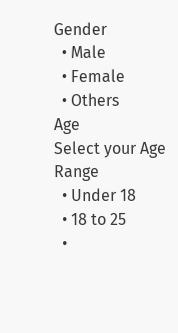Gender
  • Male
  • Female
  • Others
Age
Select your Age Range
  • Under 18
  • 18 to 25
  •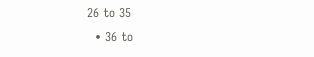26 to 35
  • 36 to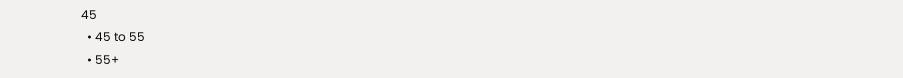45
  • 45 to 55
  • 55+